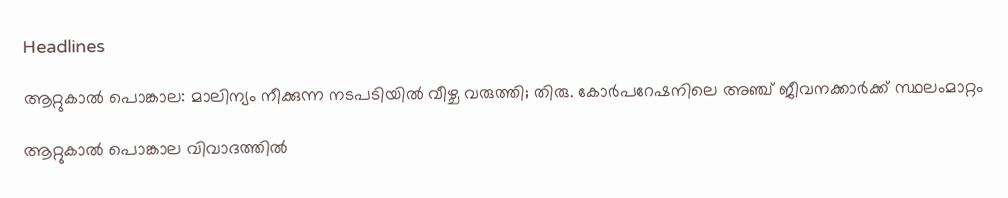Headlines

ആറ്റുകാല്‍ പൊങ്കാല: മാലിന്യം നീക്കുന്ന നടപടിയില്‍ വീഴ്ച വരുത്തി; തിരു. കോര്‍പറേഷനിലെ അഞ്ച് ജീവനക്കാര്‍ക്ക് സ്ഥലംമാറ്റം

ആറ്റുകാല്‍ പൊങ്കാല വിവാദത്തില്‍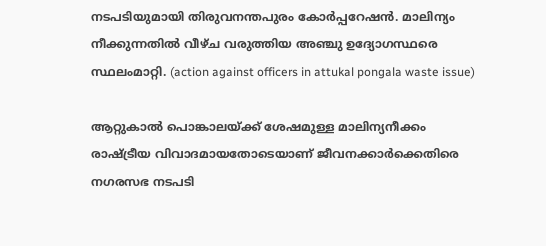നടപടിയുമായി തിരുവനന്തപുരം കോര്‍പ്പറേഷന്‍. മാലിന്യം നീക്കുന്നതില്‍ വീഴ്ച വരുത്തിയ അഞ്ചു ഉദ്യോഗസ്ഥരെ സ്ഥലംമാറ്റി. (action against officers in attukal pongala waste issue)

ആറ്റുകാല്‍ പൊങ്കാലയ്ക്ക് ശേഷമുള്ള മാലിന്യനീക്കം രാഷ്ട്രീയ വിവാദമായതോടെയാണ് ജീവനക്കാര്‍ക്കെതിരെ നഗരസഭ നടപടി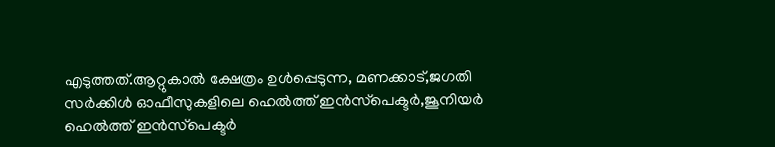എടുത്തത്.ആറ്റുകാല്‍ ക്ഷേത്രം ഉള്‍പ്പെടുന്ന, മണക്കാട്,ജഗതി സര്‍ക്കിള്‍ ഓഫീസുകളിലെ ഹെല്‍ത്ത് ഇന്‍സ്‌പെക്ടര്‍,ജൂനിയര്‍ ഹെല്‍ത്ത് ഇന്‍സ്‌പെക്ടര്‍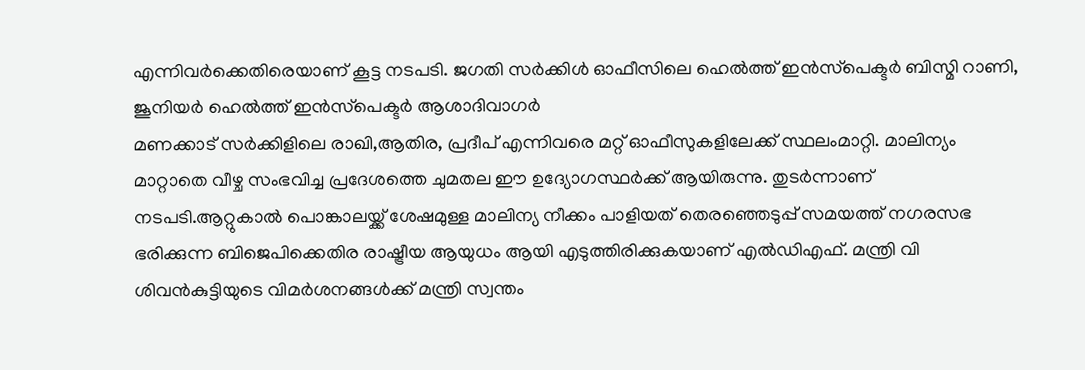എന്നിവര്‍ക്കെതിരെയാണ് കൂട്ട നടപടി. ജഗതി സര്‍ക്കിള്‍ ഓഫീസിലെ ഹെല്‍ത്ത് ഇന്‍സ്‌പെക്ടര്‍ ബിസ്മി റാണി, ജൂനിയര്‍ ഹെല്‍ത്ത് ഇന്‍സ്‌പെക്ടര്‍ ആശാദിവാഗര്‍
മണക്കാട് സര്‍ക്കിളിലെ രാഖി,ആതിര, പ്രദീപ് എന്നിവരെ മറ്റ് ഓഫീസുകളിലേക്ക് സ്ഥലംമാറ്റി. മാലിന്യം മാറ്റാതെ വീഴ്ച സംഭവിച്ച പ്രദേശത്തെ ചുമതല ഈ ഉദ്യോഗസ്ഥര്‍ക്ക് ആയിരുന്നു. തുടര്‍ന്നാണ് നടപടി.ആറ്റുകാല്‍ പൊങ്കാലയ്ക്ക് ശേഷമുള്ള മാലിന്യ നീക്കം പാളിയത് തെരഞ്ഞെടുപ്പ് സമയത്ത് നഗരസഭ ഭരിക്കുന്ന ബിജെപിക്കെതിര രാഷ്ട്രീയ ആയുധം ആയി എടുത്തിരിക്കുകയാണ് എല്‍ഡിഎഫ്. മന്ത്രി വി ശിവന്‍കുട്ടിയുടെ വിമര്‍ശനങ്ങള്‍ക്ക് മന്ത്രി സ്വന്തം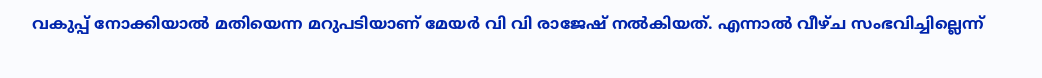വകുപ്പ് നോക്കിയാല്‍ മതിയെന്ന മറുപടിയാണ് മേയര്‍ വി വി രാജേഷ് നല്‍കിയത്. എന്നാല്‍ വീഴ്ച സംഭവിച്ചില്ലെന്ന്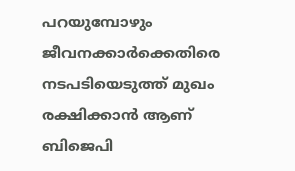പറയുമ്പോഴും ജീവനക്കാര്‍ക്കെതിരെ നടപടിയെടുത്ത് മുഖം രക്ഷിക്കാന്‍ ആണ് ബിജെപി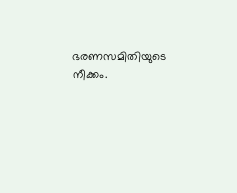ഭരണസമിതിയുടെ നീക്കം.